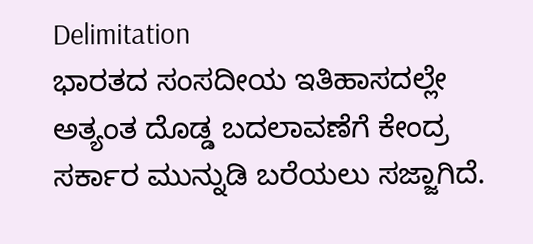Delimitation
ಭಾರತದ ಸಂಸದೀಯ ಇತಿಹಾಸದಲ್ಲೇ ಅತ್ಯಂತ ದೊಡ್ಡ ಬದಲಾವಣೆಗೆ ಕೇಂದ್ರ ಸರ್ಕಾರ ಮುನ್ನುಡಿ ಬರೆಯಲು ಸಜ್ಜಾಗಿದೆ.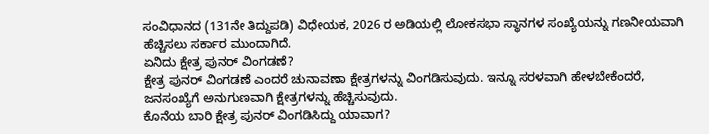ಸಂವಿಧಾನದ (131ನೇ ತಿದ್ದುಪಡಿ) ವಿಧೇಯಕ, 2026 ರ ಅಡಿಯಲ್ಲಿ ಲೋಕಸಭಾ ಸ್ಥಾನಗಳ ಸಂಖ್ಯೆಯನ್ನು ಗಣನೀಯವಾಗಿ ಹೆಚ್ಚಿಸಲು ಸರ್ಕಾರ ಮುಂದಾಗಿದೆ.
ಏನಿದು ಕ್ಷೇತ್ರ ಪುನರ್ ವಿಂಗಡಣೆ?
ಕ್ಷೇತ್ರ ಪುನರ್ ವಿಂಗಡಣೆ ಎಂದರೆ ಚುನಾವಣಾ ಕ್ಷೇತ್ರಗಳನ್ನು ವಿಂಗಡಿಸುವುದು. ಇನ್ನೂ ಸರಳವಾಗಿ ಹೇಳಬೇಕೆಂದರೆ, ಜನಸಂಖ್ಯೆಗೆ ಅನುಗುಣವಾಗಿ ಕ್ಷೇತ್ರಗಳನ್ನು ಹೆಚ್ಚಿಸುವುದು.
ಕೊನೆಯ ಬಾರಿ ಕ್ಷೇತ್ರ ಪುನರ್ ವಿಂಗಡಿಸಿದ್ದು ಯಾವಾಗ?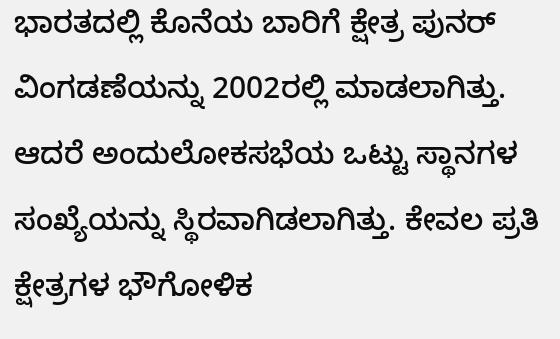ಭಾರತದಲ್ಲಿ ಕೊನೆಯ ಬಾರಿಗೆ ಕ್ಷೇತ್ರ ಪುನರ್ ವಿಂಗಡಣೆಯನ್ನು 2002ರಲ್ಲಿ ಮಾಡಲಾಗಿತ್ತು. ಆದರೆ ಅಂದುಲೋಕಸಭೆಯ ಒಟ್ಟು ಸ್ಥಾನಗಳ ಸಂಖ್ಯೆಯನ್ನು ಸ್ಥಿರವಾಗಿಡಲಾಗಿತ್ತು. ಕೇವಲ ಪ್ರತಿ ಕ್ಷೇತ್ರಗಳ ಭೌಗೋಳಿಕ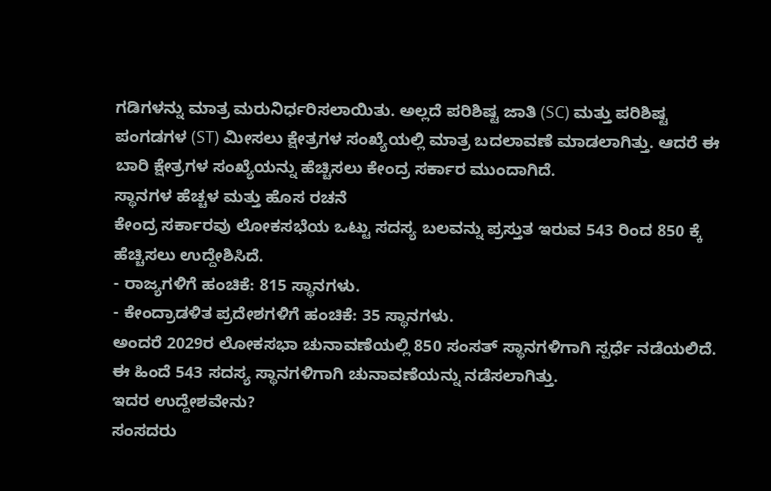ಗಡಿಗಳನ್ನು ಮಾತ್ರ ಮರುನಿರ್ಧರಿಸಲಾಯಿತು. ಅಲ್ಲದೆ ಪರಿಶಿಷ್ಟ ಜಾತಿ (SC) ಮತ್ತು ಪರಿಶಿಷ್ಟ ಪಂಗಡಗಳ (ST) ಮೀಸಲು ಕ್ಷೇತ್ರಗಳ ಸಂಖ್ಯೆಯಲ್ಲಿ ಮಾತ್ರ ಬದಲಾವಣೆ ಮಾಡಲಾಗಿತ್ತು. ಆದರೆ ಈ ಬಾರಿ ಕ್ಷೇತ್ರಗಳ ಸಂಖ್ಯೆಯನ್ನು ಹೆಚ್ಚಿಸಲು ಕೇಂದ್ರ ಸರ್ಕಾರ ಮುಂದಾಗಿದೆ.
ಸ್ಥಾನಗಳ ಹೆಚ್ಚಳ ಮತ್ತು ಹೊಸ ರಚನೆ
ಕೇಂದ್ರ ಸರ್ಕಾರವು ಲೋಕಸಭೆಯ ಒಟ್ಟು ಸದಸ್ಯ ಬಲವನ್ನು ಪ್ರಸ್ತುತ ಇರುವ 543 ರಿಂದ 850 ಕ್ಕೆ ಹೆಚ್ಚಿಸಲು ಉದ್ದೇಶಿಸಿದೆ.
- ರಾಜ್ಯಗಳಿಗೆ ಹಂಚಿಕೆ: 815 ಸ್ಥಾನಗಳು.
- ಕೇಂದ್ರಾಡಳಿತ ಪ್ರದೇಶಗಳಿಗೆ ಹಂಚಿಕೆ: 35 ಸ್ಥಾನಗಳು.
ಅಂದರೆ 2029ರ ಲೋಕಸಭಾ ಚುನಾವಣೆಯಲ್ಲಿ 850 ಸಂಸತ್ ಸ್ಥಾನಗಳಿಗಾಗಿ ಸ್ಪರ್ಧೆ ನಡೆಯಲಿದೆ. ಈ ಹಿಂದೆ 543 ಸದಸ್ಯ ಸ್ಥಾನಗಳಿಗಾಗಿ ಚುನಾವಣೆಯನ್ನು ನಡೆಸಲಾಗಿತ್ತು.
ಇದರ ಉದ್ದೇಶವೇನು?
ಸಂಸದರು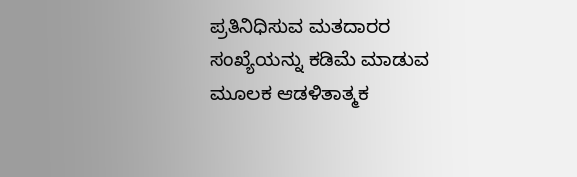ಪ್ರತಿನಿಧಿಸುವ ಮತದಾರರ ಸಂಖ್ಯೆಯನ್ನು ಕಡಿಮೆ ಮಾಡುವ ಮೂಲಕ ಆಡಳಿತಾತ್ಮಕ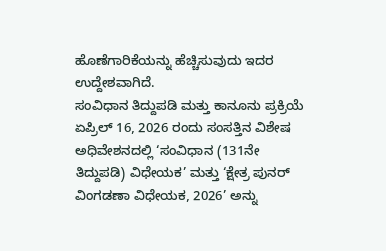ಹೊಣೆಗಾರಿಕೆಯನ್ನು ಹೆಚ್ಚಿಸುವುದು ಇದರ ಉದ್ದೇಶವಾಗಿದೆ.
ಸಂವಿಧಾನ ತಿದ್ದುಪಡಿ ಮತ್ತು ಕಾನೂನು ಪ್ರಕ್ರಿಯೆ
ಏಪ್ರಿಲ್ 16, 2026 ರಂದು ಸಂಸತ್ತಿನ ವಿಶೇಷ ಅಧಿವೇಶನದಲ್ಲಿ ‘ಸಂವಿಧಾನ (131ನೇ ತಿದ್ದುಪಡಿ) ವಿಧೇಯಕ’ ಮತ್ತು ‘ಕ್ಷೇತ್ರ ಪುನರ್ ವಿಂಗಡಣಾ ವಿಧೇಯಕ, 2026’ ಅನ್ನು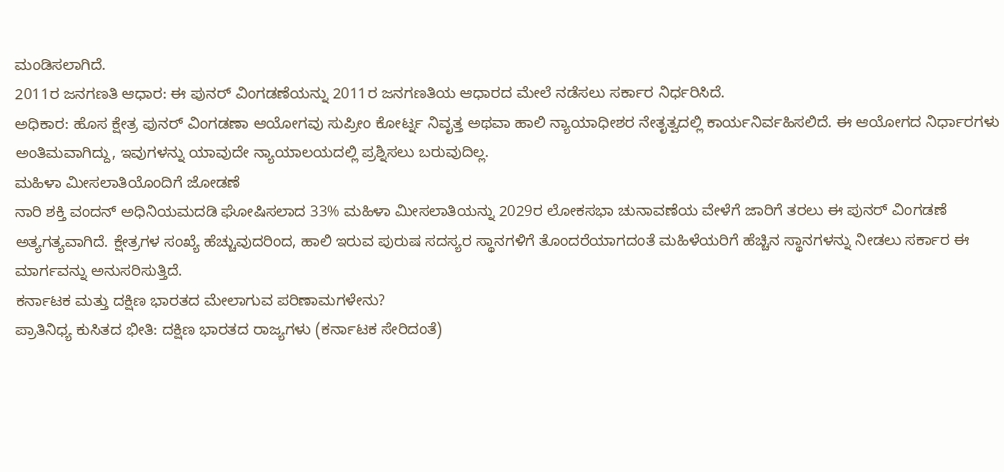ಮಂಡಿಸಲಾಗಿದೆ.
2011ರ ಜನಗಣತಿ ಆಧಾರ: ಈ ಪುನರ್ ವಿಂಗಡಣೆಯನ್ನು 2011ರ ಜನಗಣತಿಯ ಆಧಾರದ ಮೇಲೆ ನಡೆಸಲು ಸರ್ಕಾರ ನಿರ್ಧರಿಸಿದೆ.
ಅಧಿಕಾರ: ಹೊಸ ಕ್ಷೇತ್ರ ಪುನರ್ ವಿಂಗಡಣಾ ಆಯೋಗವು ಸುಪ್ರೀಂ ಕೋರ್ಟ್ನ ನಿವೃತ್ತ ಅಥವಾ ಹಾಲಿ ನ್ಯಾಯಾಧೀಶರ ನೇತೃತ್ವದಲ್ಲಿ ಕಾರ್ಯನಿರ್ವಹಿಸಲಿದೆ. ಈ ಆಯೋಗದ ನಿರ್ಧಾರಗಳು ಅಂತಿಮವಾಗಿದ್ದು, ಇವುಗಳನ್ನು ಯಾವುದೇ ನ್ಯಾಯಾಲಯದಲ್ಲಿ ಪ್ರಶ್ನಿಸಲು ಬರುವುದಿಲ್ಲ.
ಮಹಿಳಾ ಮೀಸಲಾತಿಯೊಂದಿಗೆ ಜೋಡಣೆ
ನಾರಿ ಶಕ್ತಿ ವಂದನ್ ಅಧಿನಿಯಮದಡಿ ಘೋಷಿಸಲಾದ 33% ಮಹಿಳಾ ಮೀಸಲಾತಿಯನ್ನು 2029ರ ಲೋಕಸಭಾ ಚುನಾವಣೆಯ ವೇಳೆಗೆ ಜಾರಿಗೆ ತರಲು ಈ ಪುನರ್ ವಿಂಗಡಣೆ ಅತ್ಯಗತ್ಯವಾಗಿದೆ. ಕ್ಷೇತ್ರಗಳ ಸಂಖ್ಯೆ ಹೆಚ್ಚುವುದರಿಂದ, ಹಾಲಿ ಇರುವ ಪುರುಷ ಸದಸ್ಯರ ಸ್ಥಾನಗಳಿಗೆ ತೊಂದರೆಯಾಗದಂತೆ ಮಹಿಳೆಯರಿಗೆ ಹೆಚ್ಚಿನ ಸ್ಥಾನಗಳನ್ನು ನೀಡಲು ಸರ್ಕಾರ ಈ ಮಾರ್ಗವನ್ನು ಅನುಸರಿಸುತ್ತಿದೆ.
ಕರ್ನಾಟಕ ಮತ್ತು ದಕ್ಷಿಣ ಭಾರತದ ಮೇಲಾಗುವ ಪರಿಣಾಮಗಳೇನು?
ಪ್ರಾತಿನಿಧ್ಯ ಕುಸಿತದ ಭೀತಿ: ದಕ್ಷಿಣ ಭಾರತದ ರಾಜ್ಯಗಳು (ಕರ್ನಾಟಕ ಸೇರಿದಂತೆ)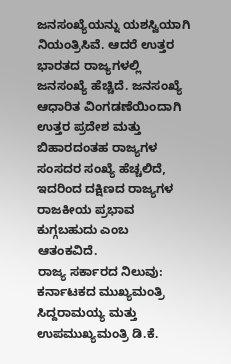ಜನಸಂಖ್ಯೆಯನ್ನು ಯಶಸ್ವಿಯಾಗಿ ನಿಯಂತ್ರಿಸಿವೆ. ಆದರೆ ಉತ್ತರ ಭಾರತದ ರಾಜ್ಯಗಳಲ್ಲಿ ಜನಸಂಖ್ಯೆ ಹೆಚ್ಚಿದೆ. ಜನಸಂಖ್ಯೆ ಆಧಾರಿತ ವಿಂಗಡಣೆಯಿಂದಾಗಿ ಉತ್ತರ ಪ್ರದೇಶ ಮತ್ತು ಬಿಹಾರದಂತಹ ರಾಜ್ಯಗಳ ಸಂಸದರ ಸಂಖ್ಯೆ ಹೆಚ್ಚಲಿದೆ, ಇದರಿಂದ ದಕ್ಷಿಣದ ರಾಜ್ಯಗಳ ರಾಜಕೀಯ ಪ್ರಭಾವ ಕುಗ್ಗಬಹುದು ಎಂಬ ಆತಂಕವಿದೆ.
ರಾಜ್ಯ ಸರ್ಕಾರದ ನಿಲುವು: ಕರ್ನಾಟಕದ ಮುಖ್ಯಮಂತ್ರಿ ಸಿದ್ದರಾಮಯ್ಯ ಮತ್ತು ಉಪಮುಖ್ಯಮಂತ್ರಿ ಡಿ.ಕೆ.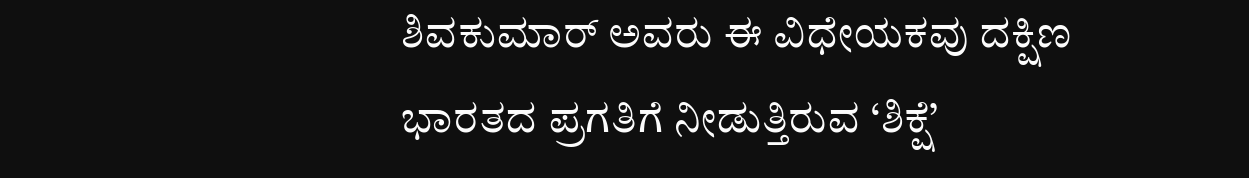ಶಿವಕುಮಾರ್ ಅವರು ಈ ವಿಧೇಯಕವು ದಕ್ಷಿಣ ಭಾರತದ ಪ್ರಗತಿಗೆ ನೀಡುತ್ತಿರುವ ‘ಶಿಕ್ಷೆ’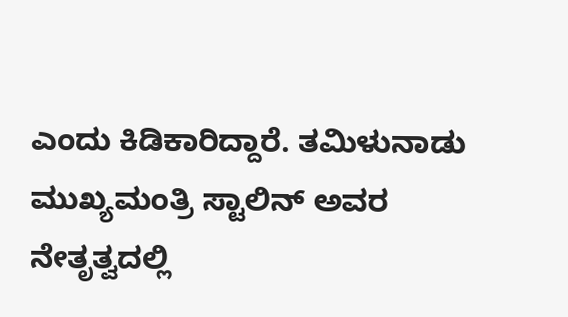ಎಂದು ಕಿಡಿಕಾರಿದ್ದಾರೆ. ತಮಿಳುನಾಡು ಮುಖ್ಯಮಂತ್ರಿ ಸ್ಟಾಲಿನ್ ಅವರ ನೇತೃತ್ವದಲ್ಲಿ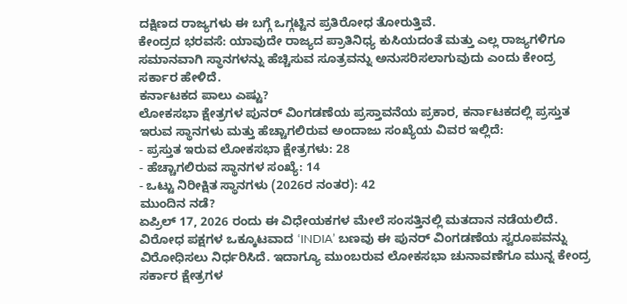ದಕ್ಷಿಣದ ರಾಜ್ಯಗಳು ಈ ಬಗ್ಗೆ ಒಗ್ಗಟ್ಟಿನ ಪ್ರತಿರೋಧ ತೋರುತ್ತಿವೆ.
ಕೇಂದ್ರದ ಭರವಸೆ: ಯಾವುದೇ ರಾಜ್ಯದ ಪ್ರಾತಿನಿಧ್ಯ ಕುಸಿಯದಂತೆ ಮತ್ತು ಎಲ್ಲ ರಾಜ್ಯಗಳಿಗೂ ಸಮಾನವಾಗಿ ಸ್ಥಾನಗಳನ್ನು ಹೆಚ್ಚಿಸುವ ಸೂತ್ರವನ್ನು ಅನುಸರಿಸಲಾಗುವುದು ಎಂದು ಕೇಂದ್ರ ಸರ್ಕಾರ ಹೇಳಿದೆ.
ಕರ್ನಾಟಕದ ಪಾಲು ಎಷ್ಟು?
ಲೋಕಸಭಾ ಕ್ಷೇತ್ರಗಳ ಪುನರ್ ವಿಂಗಡಣೆಯ ಪ್ರಸ್ತಾವನೆಯ ಪ್ರಕಾರ, ಕರ್ನಾಟಕದಲ್ಲಿ ಪ್ರಸ್ತುತ ಇರುವ ಸ್ಥಾನಗಳು ಮತ್ತು ಹೆಚ್ಚಾಗಲಿರುವ ಅಂದಾಜು ಸಂಖ್ಯೆಯ ವಿವರ ಇಲ್ಲಿದೆ:
- ಪ್ರಸ್ತುತ ಇರುವ ಲೋಕಸಭಾ ಕ್ಷೇತ್ರಗಳು: 28
- ಹೆಚ್ಚಾಗಲಿರುವ ಸ್ಥಾನಗಳ ಸಂಖ್ಯೆ: 14
- ಒಟ್ಟು ನಿರೀಕ್ಷಿತ ಸ್ಥಾನಗಳು (2026ರ ನಂತರ): 42
ಮುಂದಿನ ನಡೆ?
ಏಪ್ರಿಲ್ 17, 2026 ರಂದು ಈ ವಿಧೇಯಕಗಳ ಮೇಲೆ ಸಂಸತ್ತಿನಲ್ಲಿ ಮತದಾನ ನಡೆಯಲಿದೆ. ವಿರೋಧ ಪಕ್ಷಗಳ ಒಕ್ಕೂಟವಾದ ‘INDIA’ ಬಣವು ಈ ಪುನರ್ ವಿಂಗಡಣೆಯ ಸ್ವರೂಪವನ್ನು ವಿರೋಧಿಸಲು ನಿರ್ಧರಿಸಿದೆ. ಇದಾಗ್ಯೂ ಮುಂಬರುವ ಲೋಕಸಭಾ ಚುನಾವಣೆಗೂ ಮುನ್ನ ಕೇಂದ್ರ ಸರ್ಕಾರ ಕ್ಷೇತ್ರಗಳ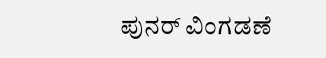ಪುನರ್ ವಿಂಗಡಣೆ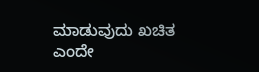ಮಾಡುವುದು ಖಚಿತ ಎಂದೇ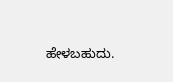ಹೇಳಬಹುದು.